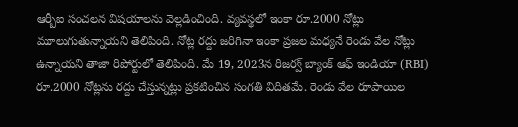ఆర్బీఐ సంచలన విషయాలను వెల్లడించింది. వ్యవస్థలో ఇంకా రూ.2000 నోట్లు మూలుగుతున్నాయని తెలిపింది. నోట్ల రద్దు జరిగినా ఇంకా ప్రజల మధ్యనే రెండు వేల నోట్లు ఉన్నాయని తాజా రిపోర్టులో తెలిపింది. మే 19, 2023న రిజర్వ్ బ్యాంక్ ఆఫ్ ఇండియా (RBI) రూ.2000 నోట్లను రద్దు చేస్తున్నట్లు ప్రకటించిన సంగతి విదితమే. రెండు వేల రూపాయిల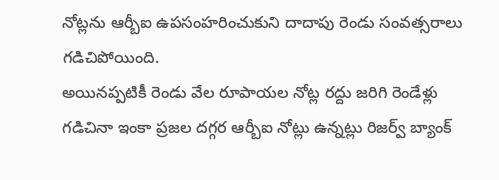నోట్లను ఆర్బీఐ ఉపసంహరించుకుని దాదాపు రెండు సంవత్సరాలు గడిచిపోయింది.
అయినప్పటికీ రెండు వేల రూపాయల నోట్ల రద్దు జరిగి రెండేళ్లు గడిచినా ఇంకా ప్రజల దగ్గర ఆర్బీఐ నోట్లు ఉన్నట్లు రిజర్వ్ బ్యాంక్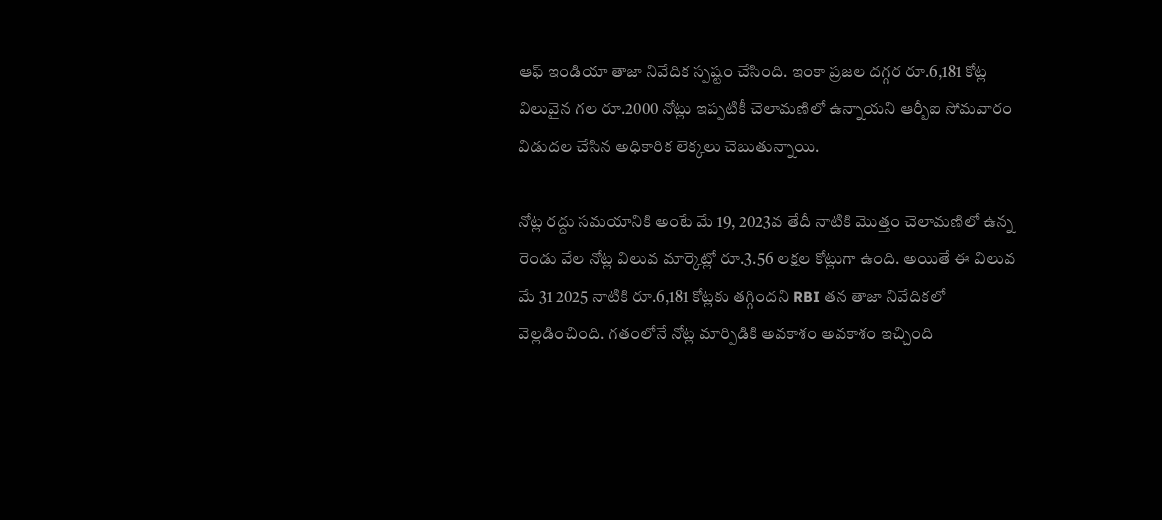ఆఫ్ ఇండియా తాజా నివేదిక స్పష్టం చేసింది. ఇంకా ప్రజల దగ్గర రూ.6,181 కోట్ల విలువైన గల రూ.2000 నోట్లు ఇప్పటికీ చెలామణిలో ఉన్నాయని ఆర్బీఐ సోమవారం విడుదల చేసిన అధికారిక లెక్కలు చెబుతున్నాయి.

నోట్ల రద్దు సమయానికి అంటే మే 19, 2023వ తేదీ నాటికి మొత్తం చెలామణిలో ఉన్న రెండు వేల నోట్ల విలువ మార్కెట్లో రూ.3.56 లక్షల కోట్లుగా ఉంది. అయితే ఈ విలువ మే 31 2025 నాటికి రూ.6,181 కోట్లకు తగ్గిందని RBI తన తాజా నివేదికలో వెల్లడించింది. గతంలోనే నోట్ల మార్పిడికి అవకాశం అవకాశం ఇచ్చింది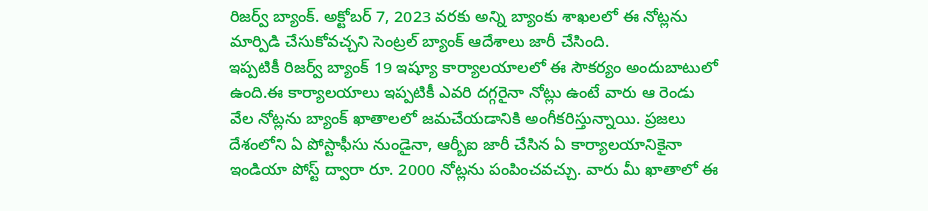రిజర్వ్ బ్యాంక్. అక్టోబర్ 7, 2023 వరకు అన్ని బ్యాంకు శాఖలలో ఈ నోట్లను మార్పిడి చేసుకోవచ్చని సెంట్రల్ బ్యాంక్ ఆదేశాలు జారీ చేసింది.
ఇప్పటికీ రిజర్వ్ బ్యాంక్ 19 ఇష్యూ కార్యాలయాలలో ఈ సౌకర్యం అందుబాటులో ఉంది.ఈ కార్యాలయాలు ఇప్పటికీ ఎవరి దగ్గరైనా నోట్లు ఉంటే వారు ఆ రెండు వేల నోట్లను బ్యాంక్ ఖాతాలలో జమచేయడానికి అంగీకరిస్తున్నాయి. ప్రజలు దేశంలోని ఏ పోస్టాఫీసు నుండైనా, ఆర్బీఐ జారీ చేసిన ఏ కార్యాలయానికైనా ఇండియా పోస్ట్ ద్వారా రూ. 2000 నోట్లను పంపించవచ్చు. వారు మీ ఖాతాలో ఈ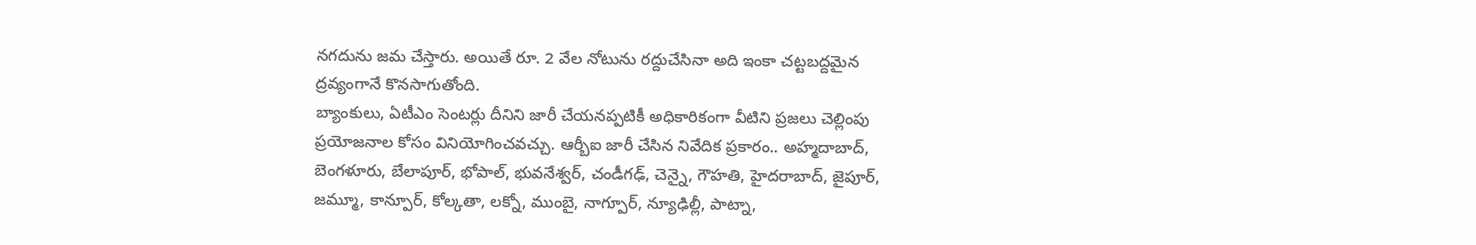నగదును జమ చేస్తారు. అయితే రూ. 2 వేల నోటును రద్దుచేసినా అది ఇంకా చట్టబద్దమైన ద్రవ్యంగానే కొనసాగుతోంది.
బ్యాంకులు, ఏటీఎం సెంటర్లు దీనిని జారీ చేయనప్పటికీ అధికారికంగా వీటిని ప్రజలు చెల్లింపు ప్రయోజనాల కోసం వినియోగించవచ్చు. ఆర్బీఐ జారీ చేసిన నివేదిక ప్రకారం.. అహ్మదాబాద్, బెంగళూరు, బేలాపూర్, భోపాల్, భువనేశ్వర్, చండీగఢ్, చెన్నై, గౌహతి, హైదరాబాద్, జైపూర్, జమ్మూ, కాన్పూర్, కోల్కతా, లక్నో, ముంబై, నాగ్పూర్, న్యూఢిల్లీ, పాట్నా,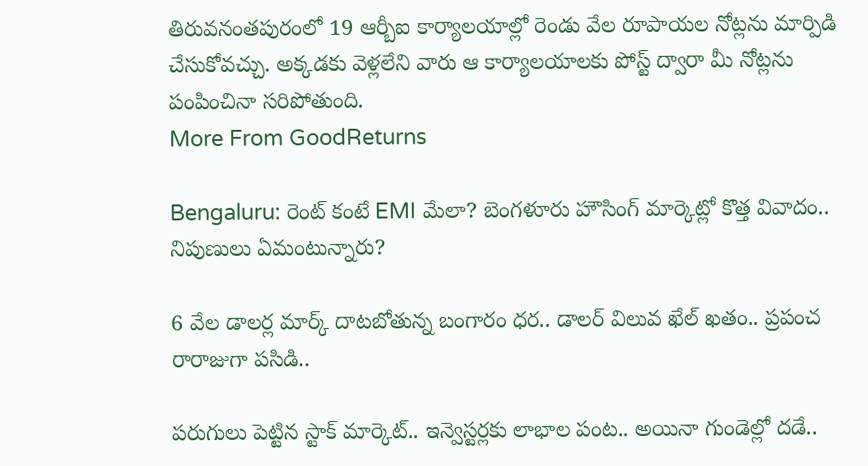తిరువనంతపురంలో 19 ఆర్బీఐ కార్యాలయాల్లో రెండు వేల రూపాయల నోట్లను మార్పిడి చేసుకోవచ్చు. అక్కడకు వెళ్లలేని వారు ఆ కార్యాలయాలకు పోస్ట్ ద్వారా మీ నోట్లను పంపించినా సరిపోతుంది.
More From GoodReturns

Bengaluru: రెంట్ కంటే EMI మేలా? బెంగళూరు హౌసింగ్ మార్కెట్లో కొత్త వివాదం.. నిపుణులు ఏమంటున్నారు?

6 వేల డాలర్ల మార్క్ దాటబోతున్న బంగారం ధర.. డాలర్ విలువ ఖేల్ ఖతం.. ప్రపంచ రారాజుగా పసిడి..

పరుగులు పెట్టిన స్టాక్ మార్కెట్.. ఇన్వెస్టర్లకు లాభాల పంట.. అయినా గుండెల్లో దడే..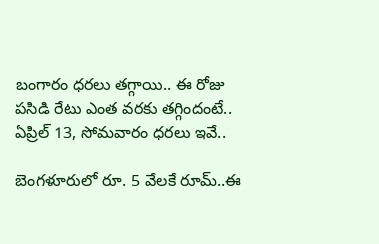బంగారం ధరలు తగ్గాయి.. ఈ రోజు పసిడి రేటు ఎంత వరకు తగ్గిందంటే.. ఏప్రిల్ 13, సోమవారం ధరలు ఇవే..

బెంగళూరులో రూ. 5 వేలకే రూమ్..ఈ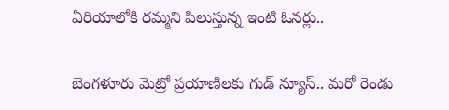ఏరియాలోకి రమ్మని పిలుస్తున్న ఇంటి ఓనర్లు..

బెంగళూరు మెట్రో ప్రయాణిలకు గుడ్ న్యూస్.. మరో రెండు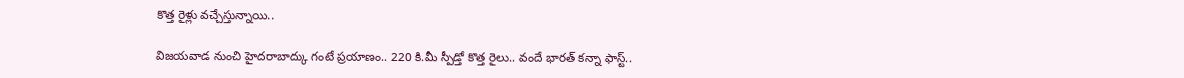కొత్త రైళ్లు వచ్చేస్తున్నాయి..

విజయవాడ నుంచి హైదరాబాద్కు గంటే ప్రయాణం.. 220 కి.మీ స్పీడ్తో కొత్త రైలు.. వందే భారత్ కన్నా ఫాస్ట్..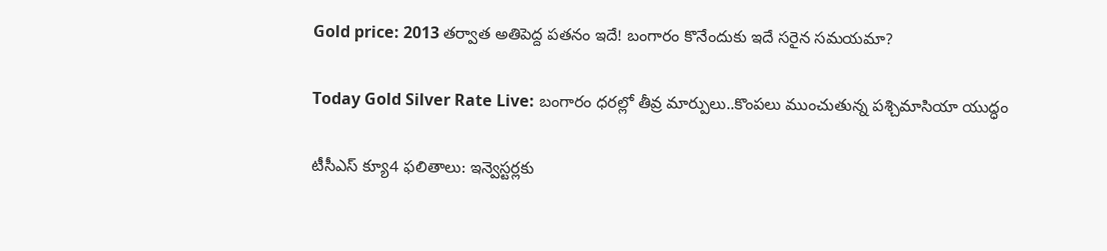Gold price: 2013 తర్వాత అతిపెద్ద పతనం ఇదే! బంగారం కొనేందుకు ఇదే సరైన సమయమా?

Today Gold Silver Rate Live: బంగారం ధరల్లో తీవ్ర మార్పులు..కొంపలు ముంచుతున్న పశ్చిమాసియా యుద్ధం

టీసీఎస్ క్యూ4 ఫలితాలు: ఇన్వెస్టర్లకు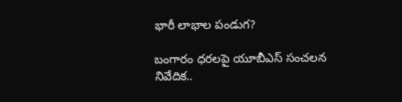భారీ లాభాల పండుగ?

బంగారం ధరలపై యూబీఎస్ సంచలన నివేదిక..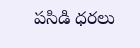పసిడి ధరలు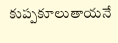కుప్పకూలుతాయనే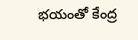భయంతో కేంద్ర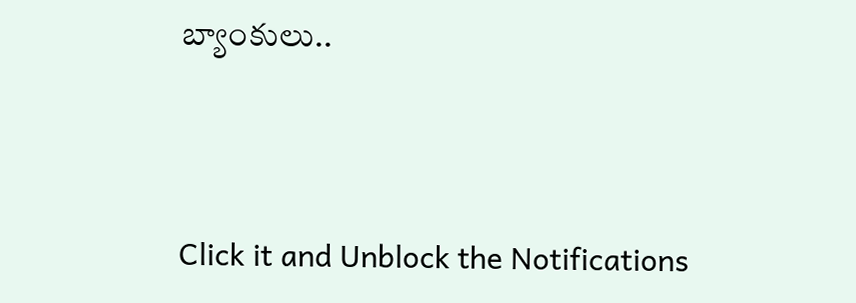బ్యాంకులు..



Click it and Unblock the Notifications